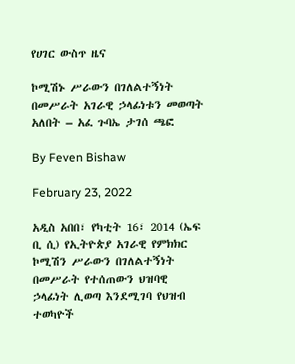የሀገር ውስጥ ዜና

ኮሚሽኑ ሥራውን በገለልተኝነት በመሥራት አገራዊ ኃላፊነቱን መወጣት አለበት – አፈ ጉባኤ ታገሰ ጫፎ

By Feven Bishaw

February 23, 2022

አዲስ አበበ፣ የካቲት 16፣ 2014 (ኤፍ ቢ ሲ) የኢትዮጵያ አገራዊ የምክክር ኮሚሽን ሥራውን በገለልተኝነት በመሥራት የተሰጠውን ህዝባዊ ኃላፊነት ሊወጣ እንደሚገባ የህዝብ ተወካዮች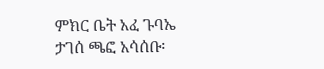ምክር ቤት አፈ ጉባኤ ታገሰ ጫፎ አሳሰቡ፡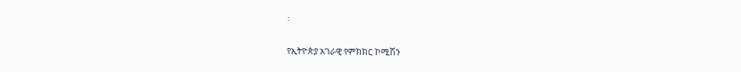፡

የኢትዮጵያ አገራዊ የምክክር ኮሚሽን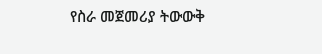የስራ መጀመሪያ ትውውቅ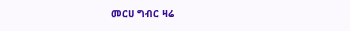መርሀ ግብር ዛሬ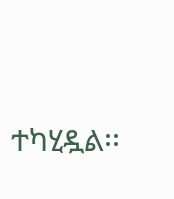ተካሂዷል፡፡